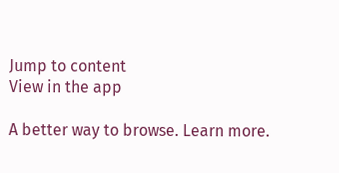Jump to content
View in the app

A better way to browse. Learn more.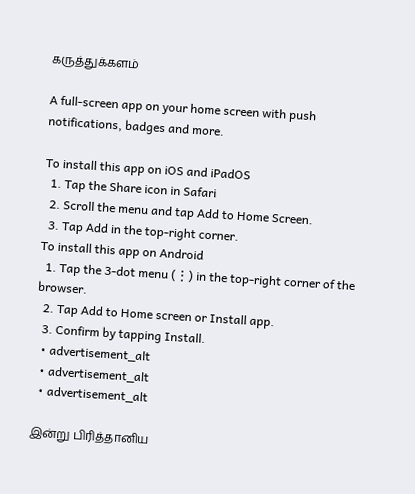கருத்துக்களம்

A full-screen app on your home screen with push notifications, badges and more.

To install this app on iOS and iPadOS
  1. Tap the Share icon in Safari
  2. Scroll the menu and tap Add to Home Screen.
  3. Tap Add in the top-right corner.
To install this app on Android
  1. Tap the 3-dot menu (⋮) in the top-right corner of the browser.
  2. Tap Add to Home screen or Install app.
  3. Confirm by tapping Install.
  • advertisement_alt
  • advertisement_alt
  • advertisement_alt

இன்று பிரித்தானிய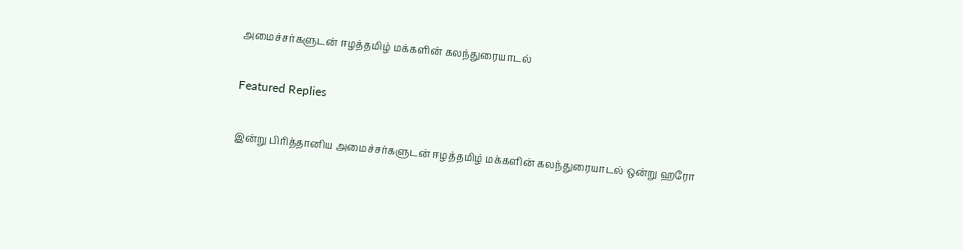அமைச்சர்களுடன் ஈழத்தமிழ் மக்களின் கலந்துரையாடல்

Featured Replies

இன்று பிரித்தானிய அமைச்சர்களுடன் ஈழத்தமிழ் மக்களின் கலந்துரையாடல் ஒன்று ஹரோ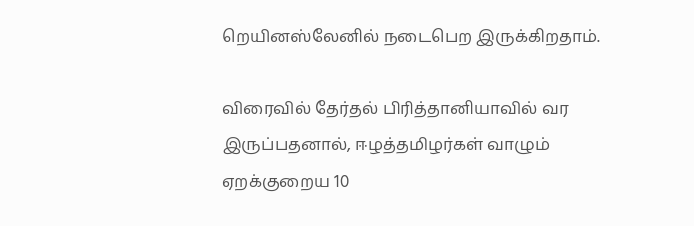றெயினஸ்லேனில் நடைபெற இருக்கிறதாம்.

விரைவில் தேர்தல் பிரித்தானியாவில் வர இருப்பதனால், ஈழத்தமிழர்கள் வாழும் ஏறக்குறைய 10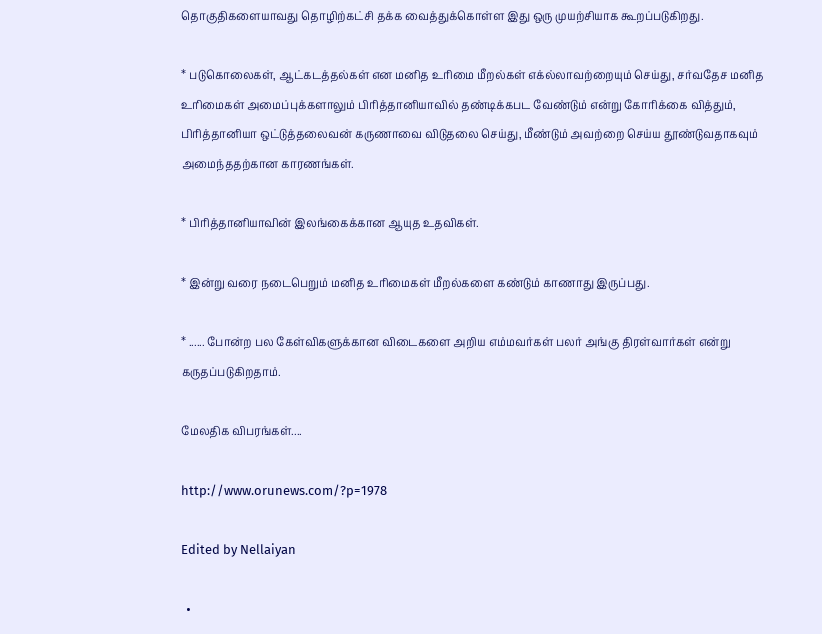தொகுதிகளையாவது தொழிற்கட்சி தக்க வைத்துக்கொள்ள இது ஒரு முயற்சியாக கூறப்படுகிறது.

* படுகொலைகள், ஆட்கடத்தல்கள் என மனித உரிமை மீறல்கள் எக்ல்லாவற்றையும் செய்து, சர்வதேச மனித உரிமைகள் அமைப்புக்களாலும் பிரித்தானியாவில் தண்டிக்கபட வேண்டும் என்று கோரிக்கை வித்தும், பிரித்தானியா ஒட்டுத்தலைவன் கருணாவை விடுதலை செய்து, மீண்டும் அவற்றை செய்ய தூண்டுவதாகவும் அமைந்ததற்கான காரணங்கள்.

* பிரித்தானியாவின் இலங்கைக்கான ஆயுத உதவிகள்.

* இன்று வரை நடைபெறும் மனித உரிமைகள் மீறல்களை கண்டும் காணாது இருப்பது.

* ...... போன்ற பல கேள்விகளுக்கான விடைகளை அறிய எம்மவர்கள் பலர் அங்கு திரள்வார்கள் என்று கருதப்படுகிறதாம்.

மேலதிக விபரங்கள்....

http://www.orunews.com/?p=1978

Edited by Nellaiyan

  •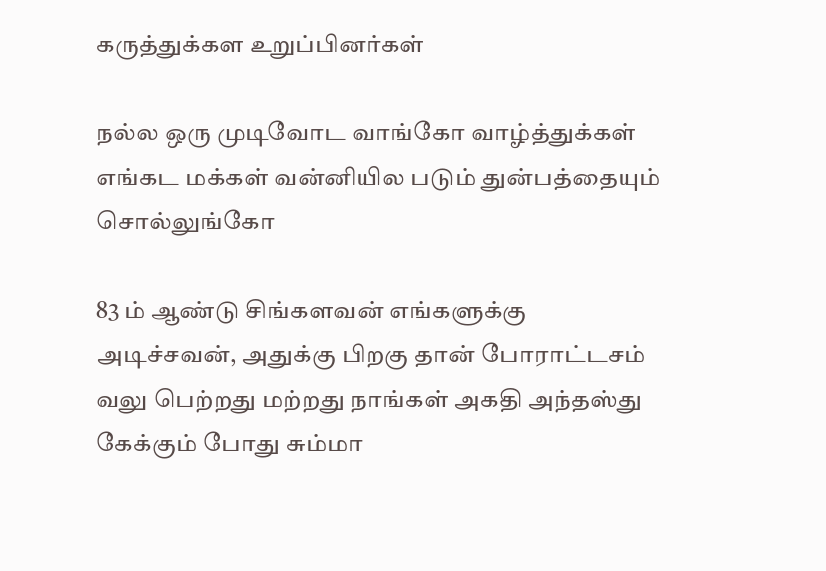கருத்துக்கள உறுப்பினர்கள்

நல்ல ஒரு முடிவோட வாங்கோ வாழ்த்துக்கள் எங்கட மக்கள் வன்னியில படும் துன்பத்தையும் சொல்லுங்கோ

83 ம் ஆண்டு சிங்களவன் எங்களுக்கு அடிச்சவன், அதுக்கு பிறகு தான் போராட்டசம் வலு பெற்றது மற்றது நாங்கள் அகதி அந்தஸ்து கேக்கும் போது சும்மா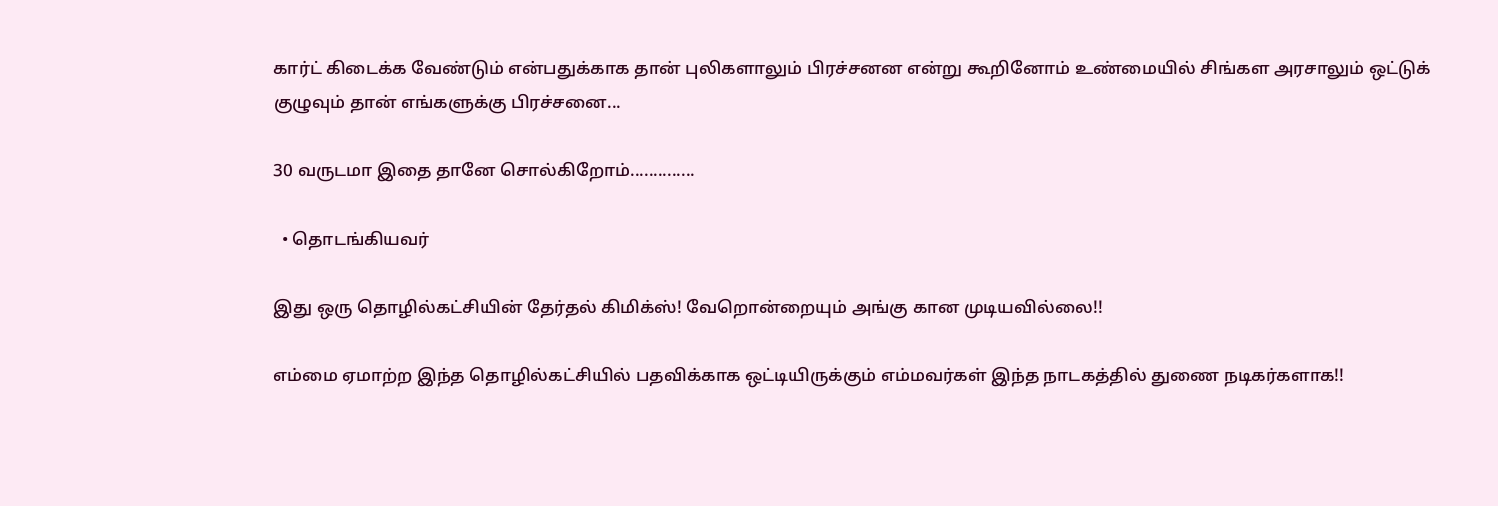கார்ட் கிடைக்க வேண்டும் என்பதுக்காக தான் புலிகளாலும் பிரச்சனன என்று கூறினோம் உண்மையில் சிங்கள அரசாலும் ஒட்டுக் குழுவும் தான் எங்களுக்கு பிரச்சனை...

30 வருடமா இதை தானே சொல்கிறோம்..............

  • தொடங்கியவர்

இது ஒரு தொழில்கட்சியின் தேர்தல் கிமிக்ஸ்! வேறொன்றையும் அங்கு கான முடியவில்லை!!

எம்மை ஏமாற்ற இந்த தொழில்கட்சியில் பதவிக்காக ஒட்டியிருக்கும் எம்மவர்கள் இந்த நாடகத்தில் துணை நடிகர்களாக!!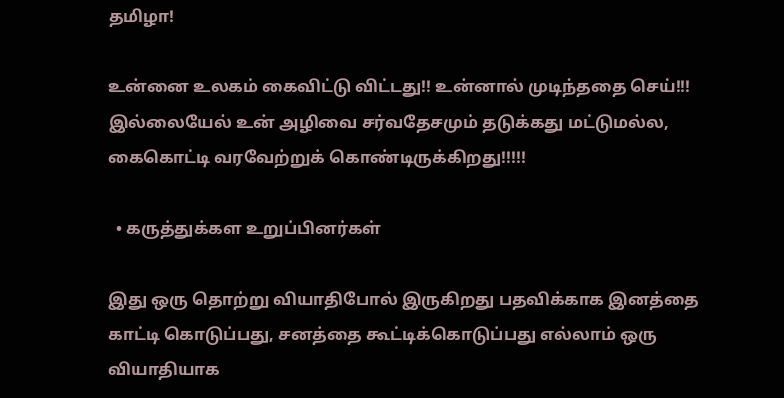தமிழா!

உன்னை உலகம் கைவிட்டு விட்டது!! உன்னால் முடிந்ததை செய்!!! இல்லையேல் உன் அழிவை சர்வதேசமும் தடுக்கது மட்டுமல்ல, கைகொட்டி வரவேற்றுக் கொண்டிருக்கிறது!!!!!

  • கருத்துக்கள உறுப்பினர்கள்

இது ஒரு தொற்று வியாதிபோல் இருகிறது பதவிக்காக இனத்தை காட்டி கொடுப்பது, சனத்தை கூட்டிக்கொடுப்பது எல்லாம் ஒரு வியாதியாக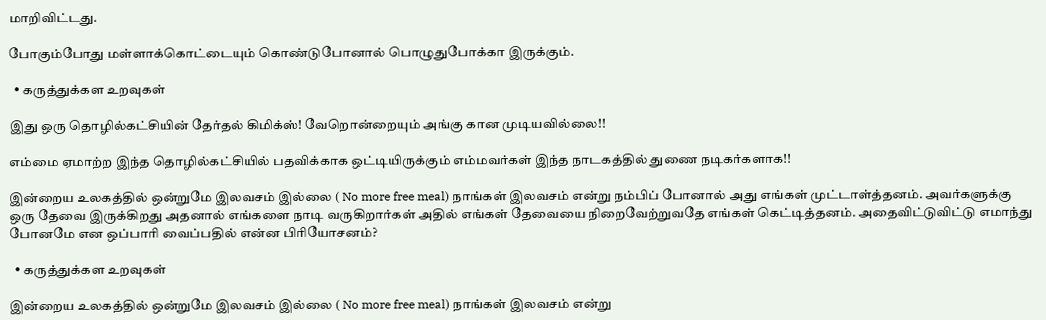மாறிவிட்டது.

போகும்போது மள்ளாக்கொட்டையும் கொண்டுபோனால் பொழுதுபோக்கா இருக்கும்.

  • கருத்துக்கள உறவுகள்

இது ஒரு தொழில்கட்சியின் தேர்தல் கிமிக்ஸ்! வேறொன்றையும் அங்கு கான முடியவில்லை!!

எம்மை ஏமாற்ற இந்த தொழில்கட்சியில் பதவிக்காக ஒட்டியிருக்கும் எம்மவர்கள் இந்த நாடகத்தில் துணை நடிகர்களாக!!

இன்றைய உலகத்தில் ஒன்றுமே இலவசம் இல்லை ( No more free meal) நாங்கள் இலவசம் என்று நம்பிப் போனால் அது எங்கள் முட்டாள்த்தனம். அவர்களுக்கு ஒரு தேவை இருக்கிறது அதனால் எங்களை நாடி வருகிறார்கள் அதில் எங்கள் தேவையை நிறைவேற்றுவதே எங்கள் கெட்டித்தனம். அதைவிட்டுவிட்டு எமாந்து போனமே என ஒப்பாரி வைப்பதில் என்ன பிரியோசனம்?

  • கருத்துக்கள உறவுகள்

இன்றைய உலகத்தில் ஒன்றுமே இலவசம் இல்லை ( No more free meal) நாங்கள் இலவசம் என்று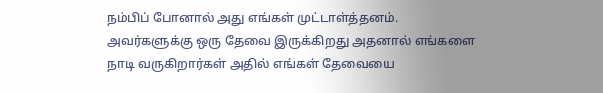நம்பிப் போனால் அது எங்கள் முட்டாள்த்தனம். அவர்களுக்கு ஒரு தேவை இருக்கிறது அதனால் எங்களை நாடி வருகிறார்கள் அதில் எங்கள் தேவையை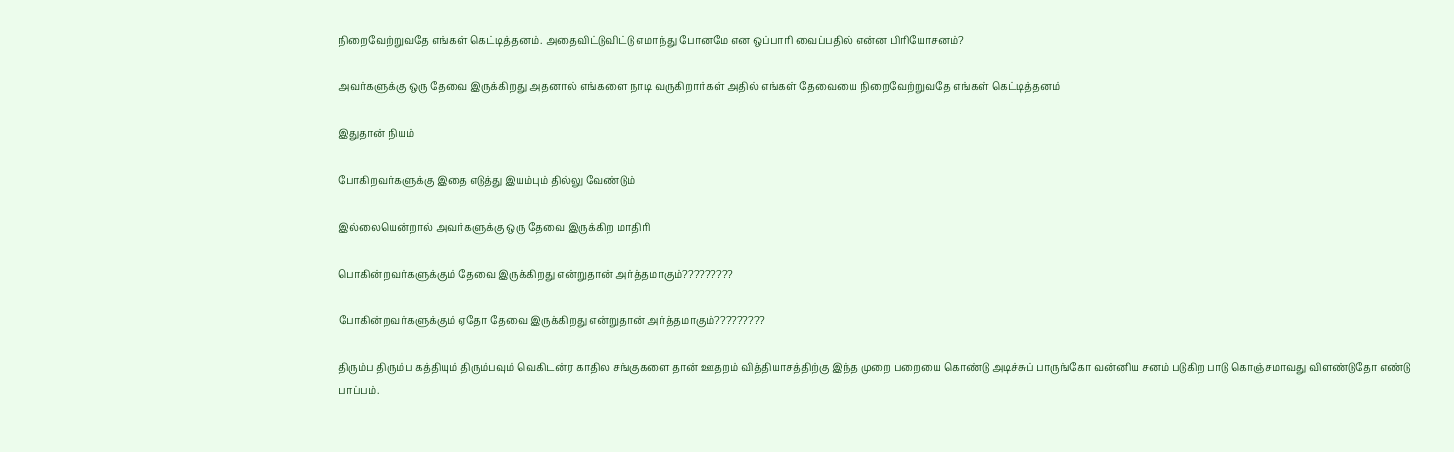நிறைவேற்றுவதே எங்கள் கெட்டித்தனம். அதைவிட்டுவிட்டு எமாந்து போனமே என ஒப்பாரி வைப்பதில் என்ன பிரியோசனம்?

அவர்களுக்கு ஒரு தேவை இருக்கிறது அதனால் எங்களை நாடி வருகிறார்கள் அதில் எங்கள் தேவையை நிறைவேற்றுவதே எங்கள் கெட்டித்தனம்

இதுதான் நியம்

போகிறவர்களுக்கு இதை எடுத்து இயம்பும் தில்லு வேண்டும்

இல்லையென்றால் அவர்களுக்கு ஒரு தேவை இருக்கிற மாதிரி

பொகின்றவர்களுக்கும் தேவை இருக்கிறது என்றுதான் அர்த்தமாகும்?????????

போகின்றவர்களுக்கும் ஏதோ தேவை இருக்கிறது என்றுதான் அர்த்தமாகும்?????????

திரும்ப திரும்ப கத்தியும் திரும்பவும் வெகிடன்ர காதில சங்குகளை தான் ஊதறம் வித்தியாசத்திற்கு இந்த முறை பறையை கொண்டு அடிச்சுப் பாருங்கோ வன்னிய சனம் படுகிற பாடு கொஞ்சமாவது விளண்டுதோ எண்டு பாப்பம்.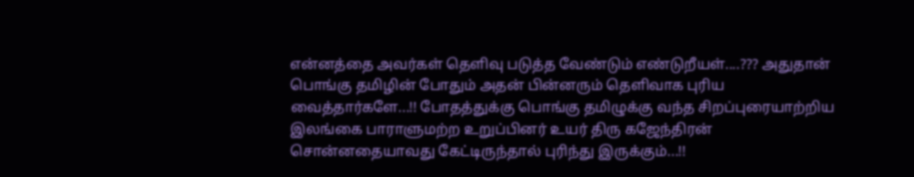என்னத்தை அவர்கள் தெளிவு படுத்த வேண்டும் எண்டுறீயள்....??? அதுதான் பொங்கு தமிழின் போதும் அதன் பின்னரும் தெளிவாக புரிய வைத்தார்களே...!! போதத்துக்கு பொங்கு தமிழுக்கு வந்த சிறப்புரையாற்றிய இலங்கை பாராளுமற்ற உறுப்பினர் உயர் திரு கஜேந்திரன் சொன்னதையாவது கேட்டிருந்தால் புரிந்து இருக்கும்...!!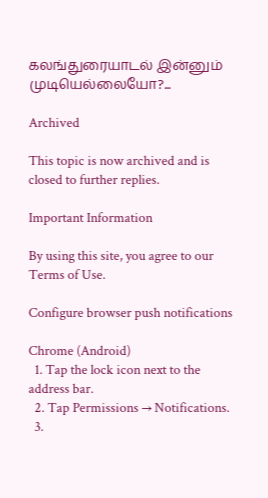கலங்துரையாடல் இன்னும் முடியெல்லையோ?...

Archived

This topic is now archived and is closed to further replies.

Important Information

By using this site, you agree to our Terms of Use.

Configure browser push notifications

Chrome (Android)
  1. Tap the lock icon next to the address bar.
  2. Tap Permissions → Notifications.
  3.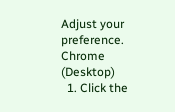Adjust your preference.
Chrome (Desktop)
  1. Click the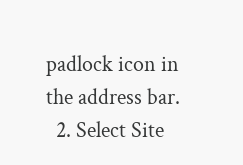padlock icon in the address bar.
  2. Select Site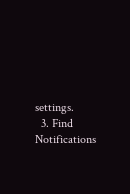settings.
  3. Find Notifications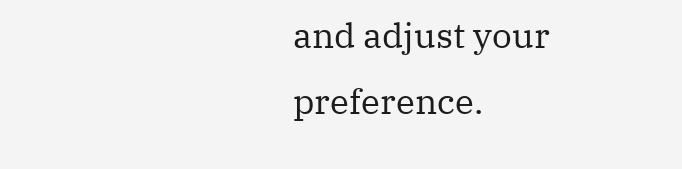and adjust your preference.